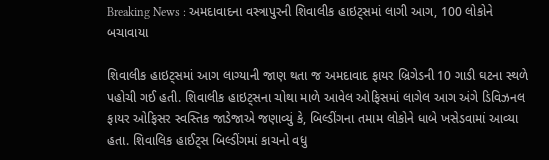Breaking News : અમદાવાદના વસ્ત્રાપુરની શિવાલીક હાઇટ્સમાં લાગી આગ, 100 લોકોને બચાવાયા

શિવાલીક હાઇટ્સમાં આગ લાગ્યાની જાણ થતા જ અમદાવાદ ફાયર બ્રિગેડની 10 ગાડી ઘટના સ્થળે પહોચી ગઈ હતી. શિવાલીક હાઇટ્સના ચોથા માળે આવેલ ઓફિસમાં લાગેલ આગ અંગે ડિવિઝનલ ફાયર ઓફિસર સ્વસ્તિક જાડેજાએ જણાવ્યું કે, બિલ્ડીંગના તમામ લોકોને ધાબે ખસેડવામાં આવ્યા હતા. શિવાલિક હાઈટ્સ બિલ્ડીંગમાં કાચનો વધુ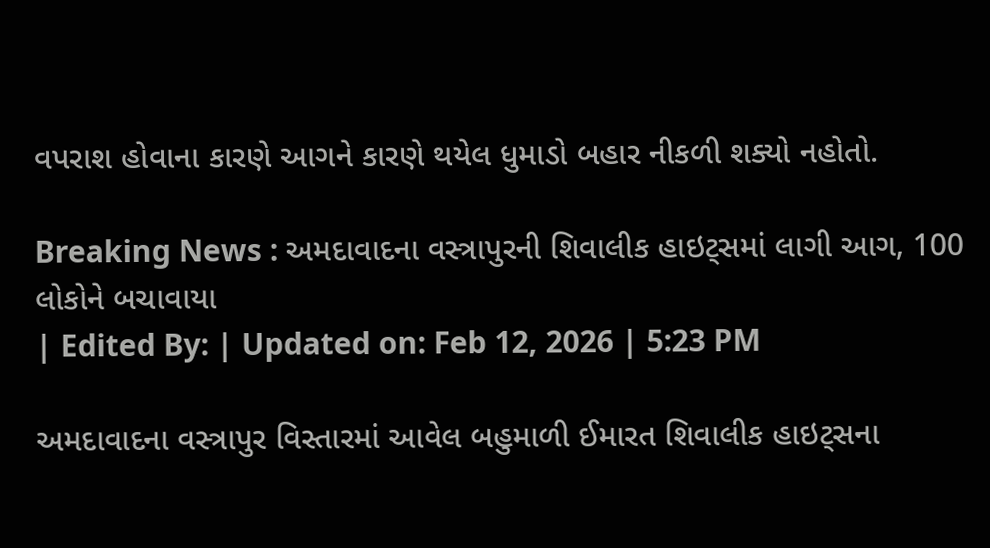વપરાશ હોવાના કારણે આગને કારણે થયેલ ધુમાડો બહાર નીકળી શક્યો નહોતો.

Breaking News : અમદાવાદના વસ્ત્રાપુરની શિવાલીક હાઇટ્સમાં લાગી આગ, 100 લોકોને બચાવાયા
| Edited By: | Updated on: Feb 12, 2026 | 5:23 PM

અમદાવાદના વસ્ત્રાપુર વિસ્તારમાં આવેલ બહુમાળી ઈમારત શિવાલીક હાઇટ્સના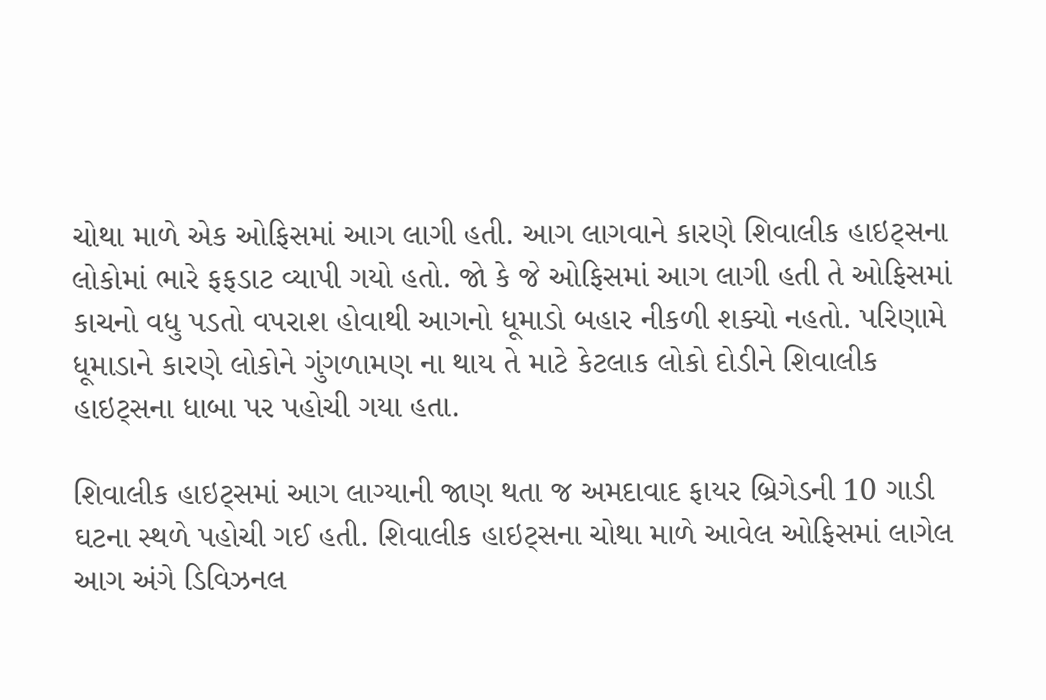ચોથા માળે એક ઓફિસમાં આગ લાગી હતી. આગ લાગવાને કારણે શિવાલીક હાઇટ્સના લોકોમાં ભારે ફફડાટ વ્યાપી ગયો હતો. જો કે જે ઓફિસમાં આગ લાગી હતી તે ઓફિસમાં કાચનો વધુ પડતો વપરાશ હોવાથી આગનો ધૂમાડો બહાર નીકળી શક્યો નહતો. પરિણામે ધૂમાડાને કારણે લોકોને ગુંગળામણ ના થાય તે માટે કેટલાક લોકો દોડીને શિવાલીક હાઇટ્સના ધાબા પર પહોચી ગયા હતા.

શિવાલીક હાઇટ્સમાં આગ લાગ્યાની જાણ થતા જ અમદાવાદ ફાયર બ્રિગેડની 10 ગાડી ઘટના સ્થળે પહોચી ગઈ હતી. શિવાલીક હાઇટ્સના ચોથા માળે આવેલ ઓફિસમાં લાગેલ આગ અંગે ડિવિઝનલ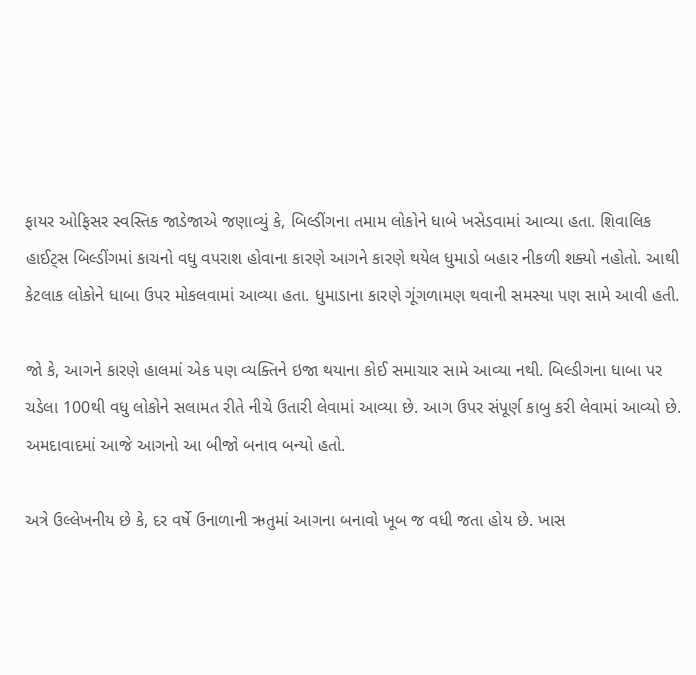ફાયર ઓફિસર સ્વસ્તિક જાડેજાએ જણાવ્યું કે, બિલ્ડીંગના તમામ લોકોને ધાબે ખસેડવામાં આવ્યા હતા. શિવાલિક હાઈટ્સ બિલ્ડીંગમાં કાચનો વધુ વપરાશ હોવાના કારણે આગને કારણે થયેલ ધુમાડો બહાર નીકળી શક્યો નહોતો. આથી કેટલાક લોકોને ધાબા ઉપર મોકલવામાં આવ્યા હતા. ધુમાડાના કારણે ગૂંગળામણ થવાની સમસ્યા પણ સામે આવી હતી.

જો કે, આગને કારણે હાલમાં એક પણ વ્યક્તિને ઇજા થયાના કોઈ સમાચાર સામે આવ્યા નથી. બિલ્ડીગના ધાબા પર ચડેલા 100થી વધુ લોકોને સલામત રીતે નીચે ઉતારી લેવામાં આવ્યા છે. આગ ઉપર સંપૂર્ણ કાબુ કરી લેવામાં આવ્યો છે. અમદાવાદમાં આજે આગનો આ બીજો બનાવ બન્યો હતો.

અત્રે ઉલ્લેખનીય છે કે, દર વર્ષે ઉનાળાની ઋતુમાં આગના બનાવો ખૂબ જ વધી જતા હોય છે. ખાસ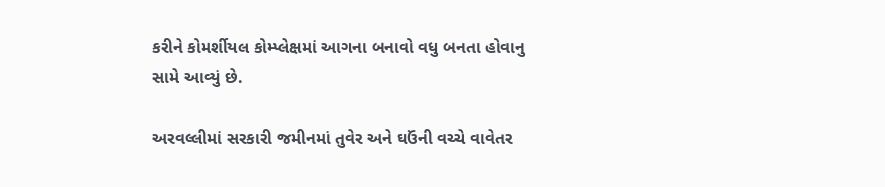કરીને કોમર્શીયલ કોમ્પ્લેક્ષમાં આગના બનાવો વધુ બનતા હોવાનુ સામે આવ્યું છે.

અરવલ્લીમાં સરકારી જમીનમાં તુવેર અને ઘઉંની વચ્ચે વાવેતર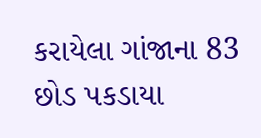કરાયેલા ગાંજાના 83 છોડ પકડાયા